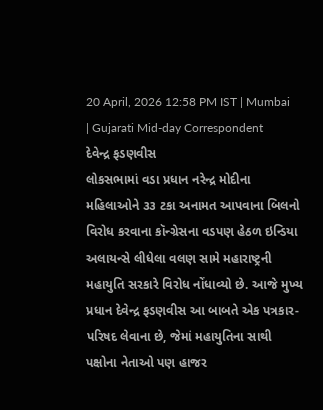20 April, 2026 12:58 PM IST | Mumbai | Gujarati Mid-day Correspondent
દેવેન્દ્ર ફડણવીસ
લોકસભામાં વડા પ્રધાન નરેન્દ્ર મોદીના મહિલાઓને ૩૩ ટકા અનામત આપવાના બિલનો વિરોધ કરવાના કૉન્ગ્રેસના વડપણ હેઠળ ઇન્ડિયા અલાયન્સે લીધેલા વલણ સામે મહારાષ્ટ્રની મહાયુતિ સરકારે વિરોધ નોંધાવ્યો છે. આજે મુખ્ય પ્રધાન દેવેન્દ્ર ફડણવીસ આ બાબતે એક પત્રકાર-પરિષદ લેવાના છે, જેમાં મહાયુતિના સાથી પક્ષોના નેતાઓ પણ હાજર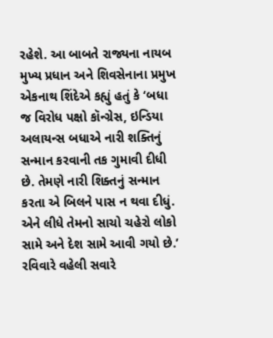રહેશે. આ બાબતે રાજ્યના નાયબ મુખ્ય પ્રધાન અને શિવસેનાના પ્રમુખ એકનાથ શિંદેએ કહ્યું હતું કે ‘બધા જ વિરોધ પક્ષો કૉન્ગ્રેસ, ઇન્ડિયા અલાયન્સ બધાએ નારી શક્તિનું સન્માન કરવાની તક ગુમાવી દીધી છે. તેમણે નારી શિક્તનું સન્માન કરતા એ બિલને પાસ ન થવા દીધું. એને લીધે તેમનો સાચો ચહેરો લોકો સામે અને દેશ સામે આવી ગયો છે.’
રવિવારે વહેલી સવારે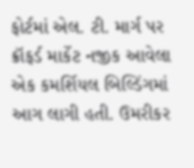ફોર્ટમાં એલ. ટી. માર્ગ પર ક્રૉફર્ડ માર્કેટ નજીક આવેલા એક કમર્શિયલ બિલ્ડિંગમાં આગ લાગી હતી. ઉમરીકર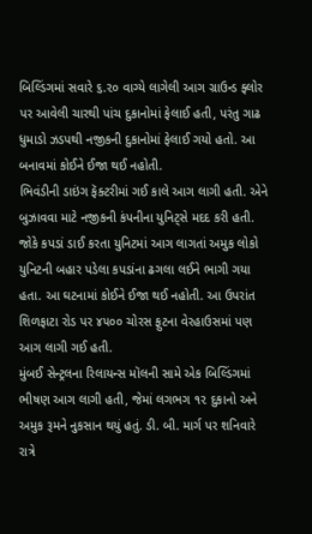બિલ્ડિંગમાં સવારે ૬.૨૦ વાગ્યે લાગેલી આગ ગ્રાઉન્ડ ફ્લોર પર આવેલી ચારથી પાંચ દુકાનોમાં ફેલાઈ હતી, પરંતુ ગાઢ ધુમાડો ઝડપથી નજીકની દુકાનોમાં ફેલાઈ ગયો હતો. આ બનાવમાં કોઈને ઈજા થઈ નહોતી.
ભિવંડીની ડાઇંગ ફૅક્ટરીમાં ગઈ કાલે આગ લાગી હતી. એને બુઝાવવા માટે નજીકની કંપનીના યુનિટ્સે મદદ કરી હતી. જોકે કપડાં ડાઈ કરતા યુનિટમાં આગ લાગતાં અમુક લોકો યુનિટની બહાર પડેલા કપડાંના ઢગલા લઈને ભાગી ગયા હતા. આ ઘટનામાં કોઈને ઈજા થઈ નહોતી. આ ઉપરાંત શિળફાટા રોડ પર ૪૫૦૦ ચોરસ ફુટના વેરહાઉસમાં પણ આગ લાગી ગઈ હતી.
મુંબઈ સેન્ટ્રલના રિલાયન્સ મૉલની સામે એક બિલ્ડિંગમાં ભીષણ આગ લાગી હતી, જેમાં લગભગ ૧૨ દુકાનો અને અમુક રૂમને નુકસાન થયું હતું. ડી. બી. માર્ગ પર શનિવારે રાત્રે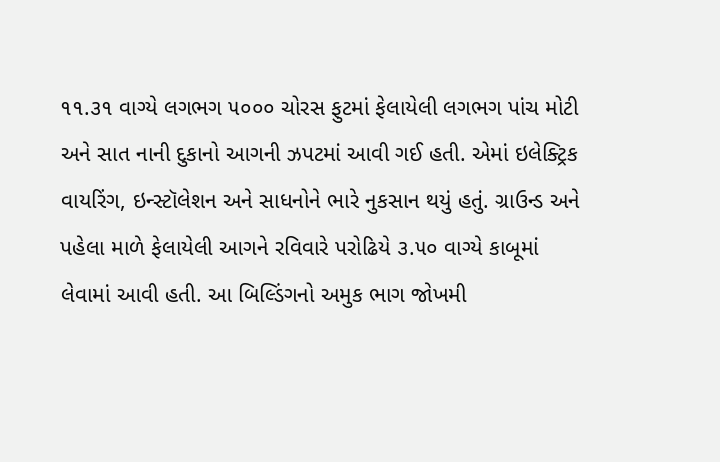૧૧.૩૧ વાગ્યે લગભગ ૫૦૦૦ ચોરસ ફુટમાં ફેલાયેલી લગભગ પાંચ મોટી અને સાત નાની દુકાનો આગની ઝપટમાં આવી ગઈ હતી. એમાં ઇલેક્ટ્રિક વાયરિંગ, ઇન્સ્ટૉલેશન અને સાધનોને ભારે નુકસાન થયું હતું. ગ્રાઉન્ડ અને પહેલા માળે ફેલાયેલી આગને રવિવારે પરોઢિયે ૩.૫૦ વાગ્યે કાબૂમાં લેવામાં આવી હતી. આ બિલ્ડિંગનો અમુક ભાગ જોખમી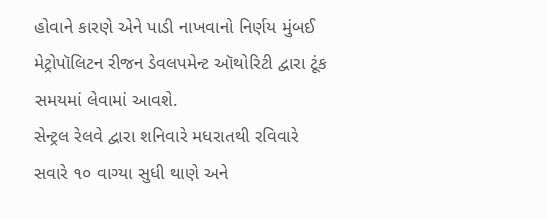હોવાને કારણે એને પાડી નાખવાનો નિર્ણય મુંબઈ મેટ્રોપૉલિટન રીજન ડેવલપમેન્ટ ઑથોરિટી દ્વારા ટૂંક સમયમાં લેવામાં આવશે.
સેન્ટ્રલ રેલવે દ્વારા શનિવારે મધરાતથી રવિવારે સવારે ૧૦ વાગ્યા સુધી થાણે અને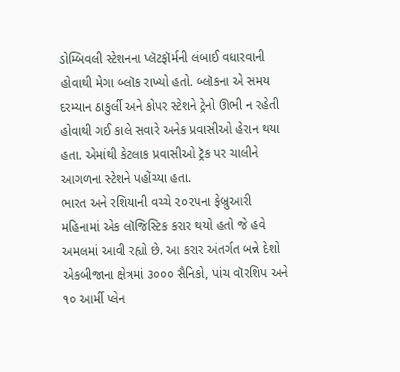ડોમ્બિવલી સ્ટેશનના પ્લૅટફૉર્મની લંબાઈ વધારવાની હોવાથી મેગા બ્લૉક રાખ્યો હતો. બ્લૉકના એ સમય દરમ્યાન ઠાકુર્લી અને કોપર સ્ટેશને ટ્રેનો ઊભી ન રહેતી હોવાથી ગઈ કાલે સવારે અનેક પ્રવાસીઓ હેરાન થયા હતા. એમાંથી કેટલાક પ્રવાસીઓ ટ્રૅક પર ચાલીને આગળના સ્ટેશને પહોંચ્યા હતા.
ભારત અને રશિયાની વચ્ચે ૨૦૨૫ના ફેબ્રુઆરી મહિનામાં એક લૉજિસ્ટિક કરાર થયો હતો જે હવે અમલમાં આવી રહ્યો છે. આ કરાર અંતર્ગત બન્ને દેશો એકબીજાના ક્ષેત્રમાં ૩૦૦૦ સૈનિકો, પાંચ વૉરશિપ અને ૧૦ આર્મી પ્લેન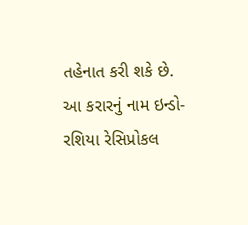તહેનાત કરી શકે છે. આ કરારનું નામ ઇન્ડો-રશિયા રેસિપ્રોકલ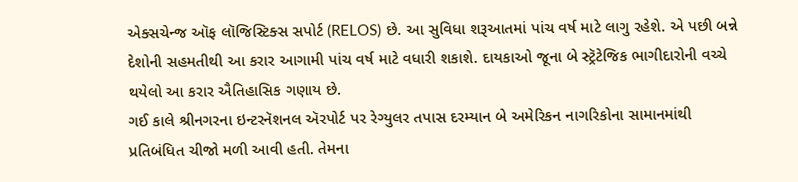એક્સચેન્જ ઑફ લૉજિસ્ટિક્સ સપોર્ટ (RELOS) છે. આ સુવિધા શરૂઆતમાં પાંચ વર્ષ માટે લાગુ રહેશે. એ પછી બન્ને દેશોની સહમતીથી આ કરાર આગામી પાંચ વર્ષ માટે વધારી શકાશે. દાયકાઓ જૂના બે સ્ટ્રૅટેજિક ભાગીદારોની વચ્ચે થયેલો આ કરાર ઐતિહાસિક ગણાય છે.
ગઈ કાલે શ્રીનગરના ઇન્ટરનૅશનલ ઍરપોર્ટ પર રેગ્યુલર તપાસ દરમ્યાન બે અમેરિકન નાગરિકોના સામાનમાંથી પ્રતિબંધિત ચીજો મળી આવી હતી. તેમના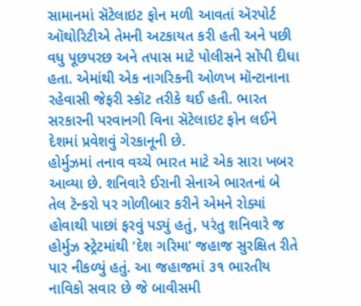સામાનમાં સૅટેલાઇટ ફોન મળી આવતાં ઍરપોર્ટ ઑથોરિટીએ તેમની અટકાયત કરી હતી અને પછી વધુ પૂછપરછ અને તપાસ માટે પોલીસને સોંપી દીધા હતા. એમાંથી એક નાગરિકની ઓળખ મૉન્ટાનાના રહેવાસી જેફરી સ્કૉટ તરીકે થઈ હતી. ભારત સરકારની પરવાનગી વિના સૅટેલાઇટ ફોન લઈને દેશમાં પ્રવેશવું ગેરકાનૂની છે.
હોર્મુઝમાં તનાવ વચ્ચે ભારત માટે એક સારા ખબર આવ્યા છે. શનિવારે ઈરાની સેનાએ ભારતનાં બે તેલ ટૅન્કરો પર ગોળીબાર કરીને એમને રોક્યાં હોવાથી પાછાં ફરવું પડ્યું હતું, પરંતુ શનિવારે જ હોર્મુઝ સ્ટ્રેટમાંથી ‘દેશ ગરિમા’ જહાજ સુરક્ષિત રીતે પાર નીકળ્યું હતું. આ જહાજમાં ૩૧ ભારતીય નાવિકો સવાર છે જે બાવીસમી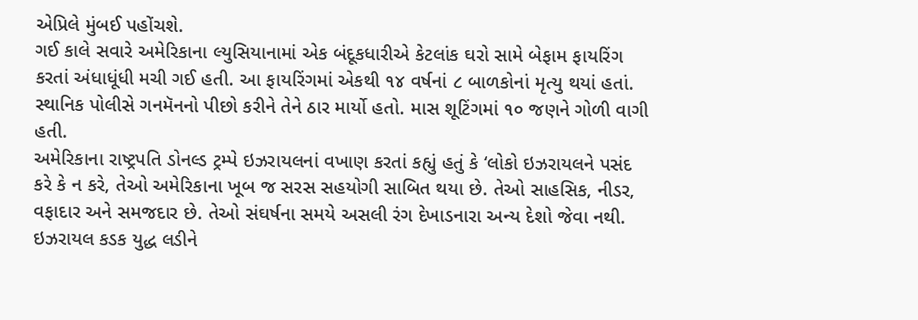એપ્રિલે મુંબઈ પહોંચશે.
ગઈ કાલે સવારે અમેરિકાના લ્યુસિયાનામાં એક બંદૂકધારીએ કેટલાંક ઘરો સામે બેફામ ફાયરિંગ કરતાં અંધાધૂંધી મચી ગઈ હતી. આ ફાયરિંગમાં એકથી ૧૪ વર્ષનાં ૮ બાળકોનાં મૃત્યુ થયાં હતાં. સ્થાનિક પોલીસે ગનમૅનનો પીછો કરીને તેને ઠાર માર્યો હતો. માસ શૂટિંગમાં ૧૦ જણને ગોળી વાગી હતી.
અમેરિકાના રાષ્ટ્રપતિ ડોનલ્ડ ટ્રમ્પે ઇઝરાયલનાં વખાણ કરતાં કહ્યું હતું કે ‘લોકો ઇઝરાયલને પસંદ કરે કે ન કરે, તેઓ અમેરિકાના ખૂબ જ સરસ સહયોગી સાબિત થયા છે. તેઓ સાહસિક, નીડર, વફાદાર અને સમજદાર છે. તેઓ સંઘર્ષના સમયે અસલી રંગ દેખાડનારા અન્ય દેશો જેવા નથી. ઇઝરાયલ કડક યુદ્ધ લડીને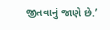જીતવાનું જાણે છે.’